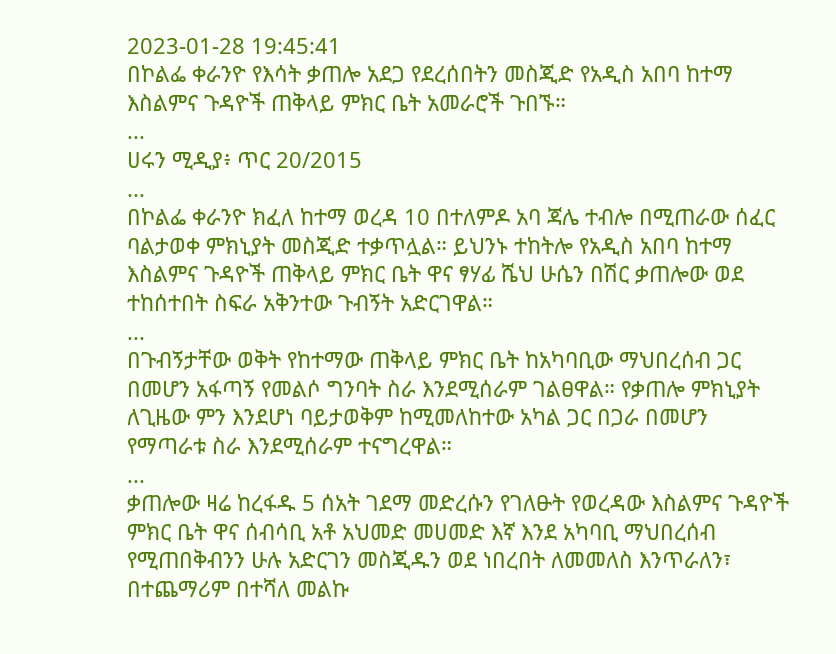2023-01-28 19:45:41
በኮልፌ ቀራንዮ የእሳት ቃጠሎ አደጋ የደረሰበትን መስጂድ የአዲስ አበባ ከተማ እስልምና ጉዳዮች ጠቅላይ ምክር ቤት አመራሮች ጉበኙ።
...
ሀሩን ሚዲያ፥ ጥር 20/2015
...
በኮልፌ ቀራንዮ ክፈለ ከተማ ወረዳ 10 በተለምዶ አባ ጃሌ ተብሎ በሚጠራው ሰፈር ባልታወቀ ምክኒያት መስጂድ ተቃጥሏል። ይህንኑ ተከትሎ የአዲስ አበባ ከተማ እስልምና ጉዳዮች ጠቅላይ ምክር ቤት ዋና ፃሃፊ ሼህ ሁሴን በሽር ቃጠሎው ወደ ተከሰተበት ስፍራ አቅንተው ጉብኝት አድርገዋል።
...
በጉብኝታቸው ወቅት የከተማው ጠቅላይ ምክር ቤት ከአካባቢው ማህበረሰብ ጋር በመሆን አፋጣኝ የመልሶ ግንባት ስራ እንደሚሰራም ገልፀዋል። የቃጠሎ ምክኒያት ለጊዜው ምን እንደሆነ ባይታወቅም ከሚመለከተው አካል ጋር በጋራ በመሆን የማጣራቱ ስራ እንደሚሰራም ተናግረዋል።
...
ቃጠሎው ዛሬ ከረፋዱ 5 ሰአት ገደማ መድረሱን የገለፁት የወረዳው እስልምና ጉዳዮች ምክር ቤት ዋና ሰብሳቢ አቶ አህመድ መሀመድ እኛ እንደ አካባቢ ማህበረሰብ የሚጠበቅብንን ሁሉ አድርገን መስጂዱን ወደ ነበረበት ለመመለስ እንጥራለን፣ በተጨማሪም በተሻለ መልኩ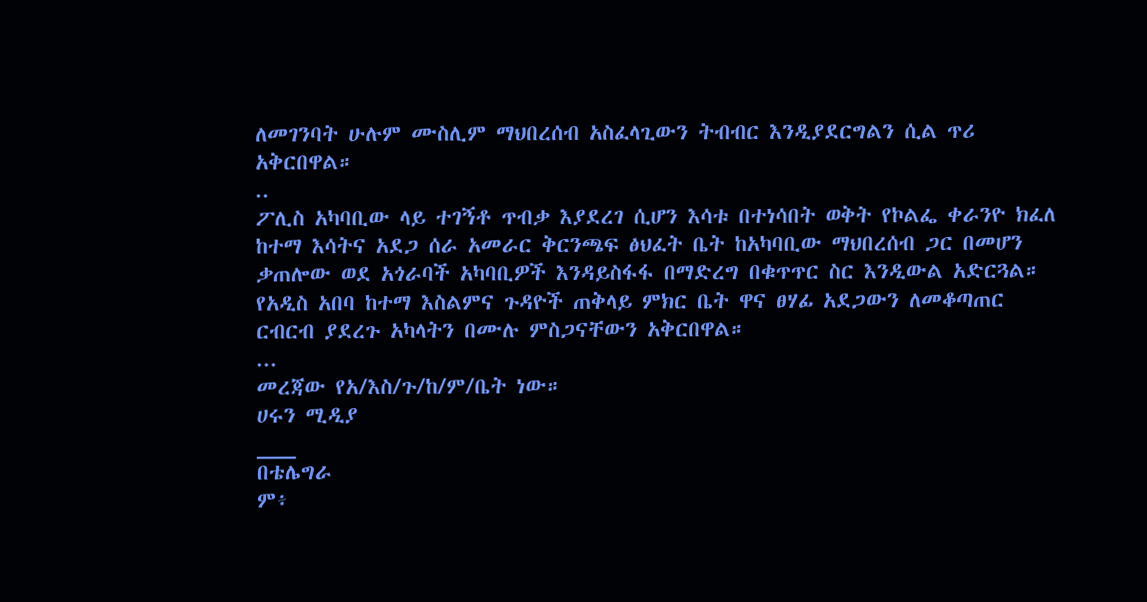ለመገንባት ሁሉም ሙስሊም ማህበረሰብ አስፈላጊውን ትብብር እንዲያደርግልን ሲል ጥሪ አቅርበዋል።
..
ፖሊስ አካባቢው ላይ ተገኝቶ ጥብቃ እያደረገ ሲሆን እሳቱ በተነሳበት ወቅት የኮልፌ ቀራንዮ ክፈለ ከተማ እሳትና አደጋ ሰራ አመራር ቅርንጫፍ ፅህፈት ቤት ከአካባቢው ማህበረሰብ ጋር በመሆን ቃጠሎው ወደ አጎራባች አካባቢዎች እንዳይስፋፋ በማድረግ በቁጥጥር ስር እንዲውል አድርጓል። የአዲስ አበባ ከተማ እስልምና ጉዳዮች ጠቅላይ ምክር ቤት ዋና ፀሃፊ አደጋውን ለመቆጣጠር ርብርብ ያደረጉ አካላትን በሙሉ ምስጋናቸውን አቅርበዋል።
...
መረጃው የአ/እስ/ጉ/ከ/ም/ቤት ነው።
ሀሩን ሚዲያ
___
በቴሌግራ
ም፥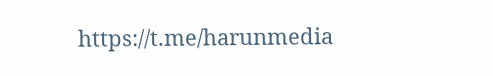https://t.me/harunmedia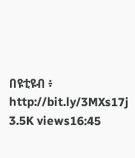በዩቲዩብ ፥ http://bit.ly/3MXs17j
3.5K views16:45